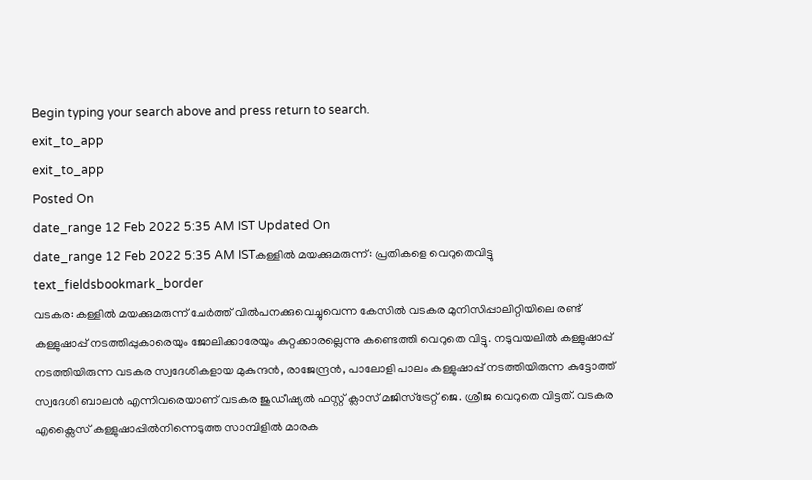Begin typing your search above and press return to search.
exit_to_app
exit_to_app
Posted On
date_range 12 Feb 2022 5:35 AM IST Updated On
date_range 12 Feb 2022 5:35 AM ISTകള്ളിൽ മയക്കുമരുന്ന്: പ്രതികളെ വെറുതെവിട്ടു
text_fieldsbookmark_border
വടകര: കള്ളിൽ മയക്കുമരുന്ന് ചേർത്ത് വിൽപനക്കുവെച്ചുവെന്ന കേസിൽ വടകര മുനിസിപ്പാലിറ്റിയിലെ രണ്ട് കള്ളുഷാപ്പ് നടത്തിപ്പുകാരെയും ജോലിക്കാരേയും കുറ്റക്കാരല്ലെന്നു കണ്ടെത്തി വെറുതെ വിട്ടു. നടുവയലിൽ കള്ളുഷാപ്പ് നടത്തിയിരുന്ന വടകര സ്വദേശികളായ മുകുന്ദൻ, രാജേന്ദ്രൻ, പാലോളി പാലം കള്ളുഷാപ്പ് നടത്തിയിരുന്ന കുട്ടോത്ത് സ്വദേശി ബാലൻ എന്നിവരെയാണ് വടകര ജുഡീഷ്യൽ ഫസ്റ്റ് ക്ലാസ് മജിസ്ട്രേറ്റ് ജെ. ശ്രീജ വെറുതെ വിട്ടത്. വടകര എക്സൈസ് കള്ളുഷാപ്പിൽനിന്നെടുത്ത സാമ്പിളിൽ മാരക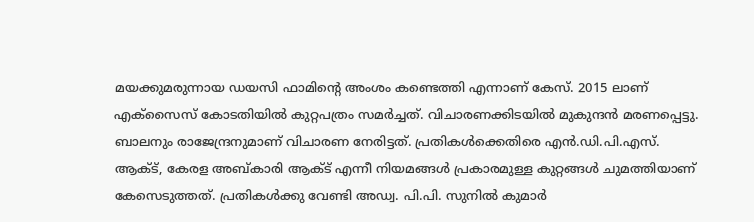മയക്കുമരുന്നായ ഡയസി ഫാമിന്റെ അംശം കണ്ടെത്തി എന്നാണ് കേസ്. 2015 ലാണ് എക്സൈസ് കോടതിയിൽ കുറ്റപത്രം സമർച്ചത്. വിചാരണക്കിടയിൽ മുകുന്ദൻ മരണപ്പെട്ടു. ബാലനും രാജേന്ദ്രനുമാണ് വിചാരണ നേരിട്ടത്. പ്രതികൾക്കെതിരെ എൻ.ഡി.പി.എസ്. ആക്ട്, കേരള അബ്കാരി ആക്ട് എന്നീ നിയമങ്ങൾ പ്രകാരമുള്ള കുറ്റങ്ങൾ ചുമത്തിയാണ് കേസെടുത്തത്. പ്രതികൾക്കു വേണ്ടി അഡ്വ. പി.പി. സുനിൽ കുമാർ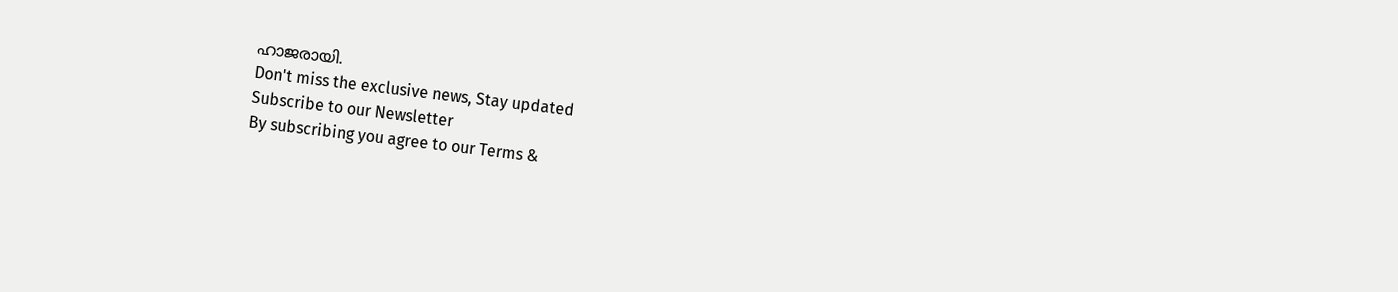ഹാജരായി.
Don't miss the exclusive news, Stay updated
Subscribe to our Newsletter
By subscribing you agree to our Terms &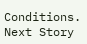Conditions.
Next Story